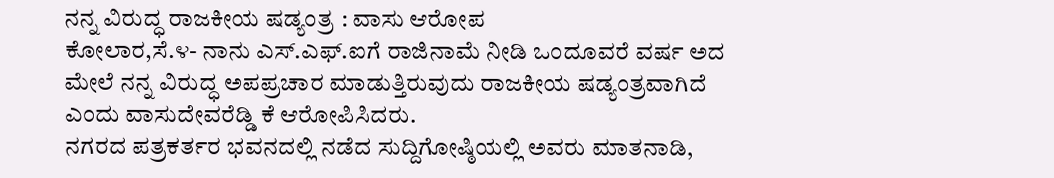ನನ್ನ ವಿರುದ್ಧ ರಾಜಕೀಯ ಷಡ್ಯಂತ್ರ : ವಾಸು ಆರೋಪ
ಕೋಲಾರ,ಸೆ.೪- ನಾನು ಎಸ್.ಎಫ್.ಐಗೆ ರಾಜಿನಾಮೆ ನೀಡಿ ಒಂದೂವರೆ ವರ್ಷ ಅದ ಮೇಲೆ ನನ್ನ ವಿರುದ್ಧ ಅಪಪ್ರಚಾರ ಮಾಡುತ್ತಿರುವುದು ರಾಜಕೀಯ ಷಡ್ಯಂತ್ರವಾಗಿದೆ ಎಂದು ವಾಸುದೇವರೆಡ್ಡಿ ಕೆ ಆರೋಪಿಸಿದರು.
ನಗರದ ಪತ್ರಕರ್ತರ ಭವನದಲ್ಲಿ ನಡೆದ ಸುದ್ದಿಗೋಷ್ಠಿಯಲ್ಲಿ ಅವರು ಮಾತನಾಡಿ,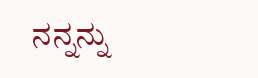ನನ್ನನ್ನು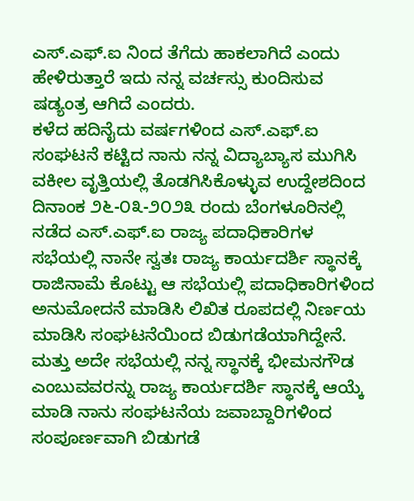ಎಸ್.ಎಫ್.ಐ ನಿಂದ ತೆಗೆದು ಹಾಕಲಾಗಿದೆ ಎಂದು ಹೇಳಿರುತ್ತಾರೆ ಇದು ನನ್ನ ವರ್ಚಸ್ಸು ಕುಂದಿಸುವ ಷಡ್ಯಂತ್ರ ಆಗಿದೆ ಎಂದರು.
ಕಳೆದ ಹದಿನೈದು ವರ್ಷಗಳಿಂದ ಎಸ್.ಎಫ್.ಐ ಸಂಘಟನೆ ಕಟ್ಟಿದ ನಾನು ನನ್ನ ವಿದ್ಯಾಬ್ಯಾಸ ಮುಗಿಸಿ ವಕೀಲ ವೃತ್ತಿಯಲ್ಲಿ ತೊಡಗಿಸಿಕೊಳ್ಳುವ ಉದ್ದೇಶದಿಂದ ದಿನಾಂಕ ೨೬-೦೩-೨೦೨೩ ರಂದು ಬೆಂಗಳೂರಿನಲ್ಲಿ ನಡೆದ ಎಸ್.ಎಫ್.ಐ ರಾಜ್ಯ ಪದಾಧಿಕಾರಿಗಳ ಸಭೆಯಲ್ಲಿ ನಾನೇ ಸ್ವತಃ ರಾಜ್ಯ ಕಾರ್ಯದರ್ಶಿ ಸ್ಥಾನಕ್ಕೆ ರಾಜಿನಾಮೆ ಕೊಟ್ಟು ಆ ಸಭೆಯಲ್ಲಿ ಪದಾಧಿಕಾರಿಗಳಿಂದ ಅನುಮೋದನೆ ಮಾಡಿಸಿ ಲಿಖಿತ ರೂಪದಲ್ಲಿ ನಿರ್ಣಯ ಮಾಡಿಸಿ ಸಂಘಟನೆಯಿಂದ ಬಿಡುಗಡೆಯಾಗಿದ್ದೇನೆ. ಮತ್ತು ಅದೇ ಸಭೆಯಲ್ಲಿ ನನ್ನ ಸ್ಥಾನಕ್ಕೆ ಭೀಮನಗೌಡ ಎಂಬುವವರನ್ನು ರಾಜ್ಯ ಕಾರ್ಯದರ್ಶಿ ಸ್ಥಾನಕ್ಕೆ ಆಯ್ಕೆ ಮಾಡಿ ನಾನು ಸಂಘಟನೆಯ ಜವಾಬ್ದಾರಿಗಳಿಂದ ಸಂಪೂರ್ಣವಾಗಿ ಬಿಡುಗಡೆ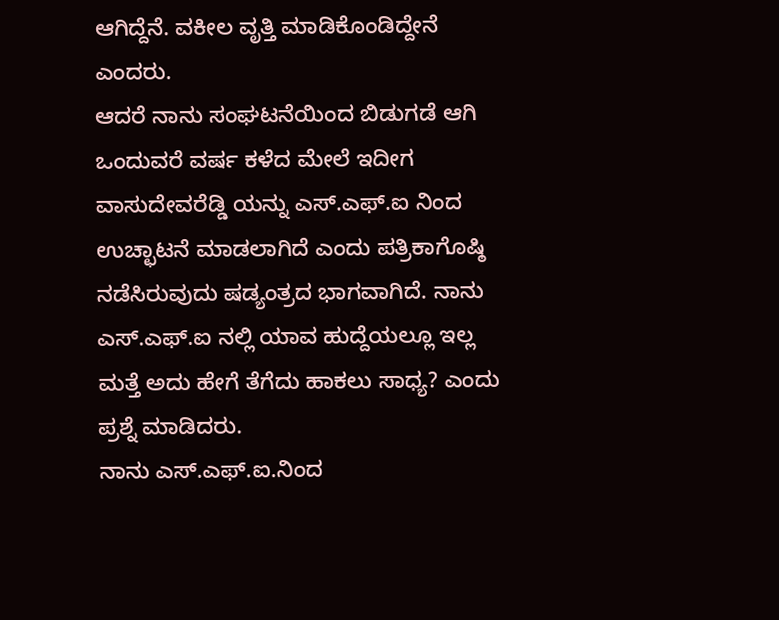ಆಗಿದ್ದೆನೆ. ವಕೀಲ ವೃತ್ತಿ ಮಾಡಿಕೊಂಡಿದ್ದೇನೆ ಎಂದರು.
ಆದರೆ ನಾನು ಸಂಘಟನೆಯಿಂದ ಬಿಡುಗಡೆ ಆಗಿ ಒಂದುವರೆ ವರ್ಷ ಕಳೆದ ಮೇಲೆ ಇದೀಗ ವಾಸುದೇವರೆಡ್ಡಿ ಯನ್ನು ಎಸ್.ಎಫ್.ಐ ನಿಂದ ಉಚ್ಛಾಟನೆ ಮಾಡಲಾಗಿದೆ ಎಂದು ಪತ್ರಿಕಾಗೊಷ್ಠಿ ನಡೆಸಿರುವುದು ಷಡ್ಯಂತ್ರದ ಭಾಗವಾಗಿದೆ. ನಾನು ಎಸ್.ಎಫ್.ಐ ನಲ್ಲಿ ಯಾವ ಹುದ್ದೆಯಲ್ಲೂ ಇಲ್ಲ ಮತ್ತೆ ಅದು ಹೇಗೆ ತೆಗೆದು ಹಾಕಲು ಸಾಧ್ಯ? ಎಂದು ಪ್ರಶ್ನೆ ಮಾಡಿದರು.
ನಾನು ಎಸ್.ಎಫ್.ಐ.ನಿಂದ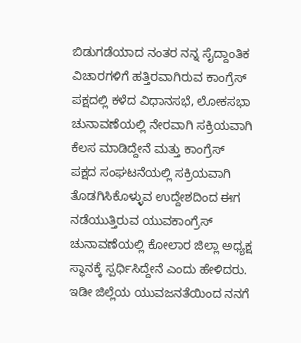ಬಿಡುಗಡೆಯಾದ ನಂತರ ನನ್ನ ಸೈದ್ದಾಂತಿಕ ವಿಚಾರಗಳಿಗೆ ಹತ್ತಿರವಾಗಿರುವ ಕಾಂಗ್ರೆಸ್ ಪಕ್ಷದಲ್ಲಿ ಕಳೆದ ವಿಧಾನಸಭೆ, ಲೋಕಸಭಾ ಚುನಾವಣೆಯಲ್ಲಿ ನೇರವಾಗಿ ಸಕ್ರಿಯವಾಗಿ ಕೆಲಸ ಮಾಡಿದ್ದೇನೆ ಮತ್ತು ಕಾಂಗ್ರೆಸ್ ಪಕ್ಷದ ಸಂಘಟನೆಯಲ್ಲಿ ಸಕ್ರಿಯವಾಗಿ ತೊಡಗಿಸಿಕೊಳ್ಳುವ ಉದ್ದೇಶದಿಂದ ಈಗ ನಡೆಯುತ್ತಿರುವ ಯುವಕಾಂಗ್ರೆಸ್ ಚುನಾವಣೆಯಲ್ಲಿ ಕೋಲಾರ ಜಿಲ್ಲಾ ಅಧ್ಯಕ್ಷ ಸ್ಥಾನಕ್ಕೆ ಸ್ಪರ್ಧಿಸಿದ್ದೇನೆ ಎಂದು ಹೇಳಿದರು.
ಇಡೀ ಜಿಲ್ಲೆಯ ಯುವಜನತೆಯಿಂದ ನನಗೆ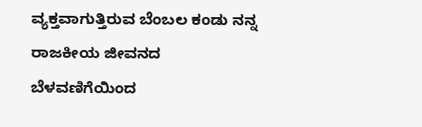ವ್ಯಕ್ತವಾಗುತ್ತಿರುವ ಬೆಂಬಲ ಕಂಡು ನನ್ನ ರಾಜಕೀಯ ಜೀವನದ ಬೆಳವಣಿಗೆಯಿಂದ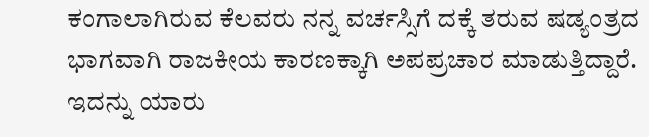ಕಂಗಾಲಾಗಿರುವ ಕೆಲವರು ನನ್ನ ವರ್ಚಸ್ಸಿಗೆ ದಕ್ಕೆ ತರುವ ಷಡ್ಯಂತ್ರದ ಭಾಗವಾಗಿ ರಾಜಕೀಯ ಕಾರಣಕ್ಕಾಗಿ ಅಪಪ್ರಚಾರ ಮಾಡುತ್ತಿದ್ದಾರೆ. ಇದನ್ನು ಯಾರು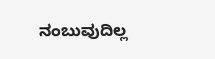ನಂಬುವುದಿಲ್ಲ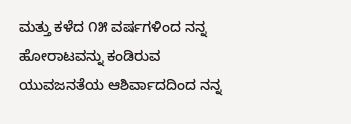ಮತ್ತು ಕಳೆದ ೧೫ ವರ್ಷಗಳಿಂದ ನನ್ನ ಹೋರಾಟವನ್ನು ಕಂಡಿರುವ ಯುವಜನತೆಯ ಆಶಿರ್ವಾದದಿಂದ ನನ್ನ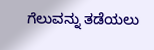ಗೆಲುವನ್ನು ತಡೆಯಲು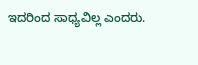ಇದರಿಂದ ಸಾಧ್ಯವಿಲ್ಲ ಎಂದರು.